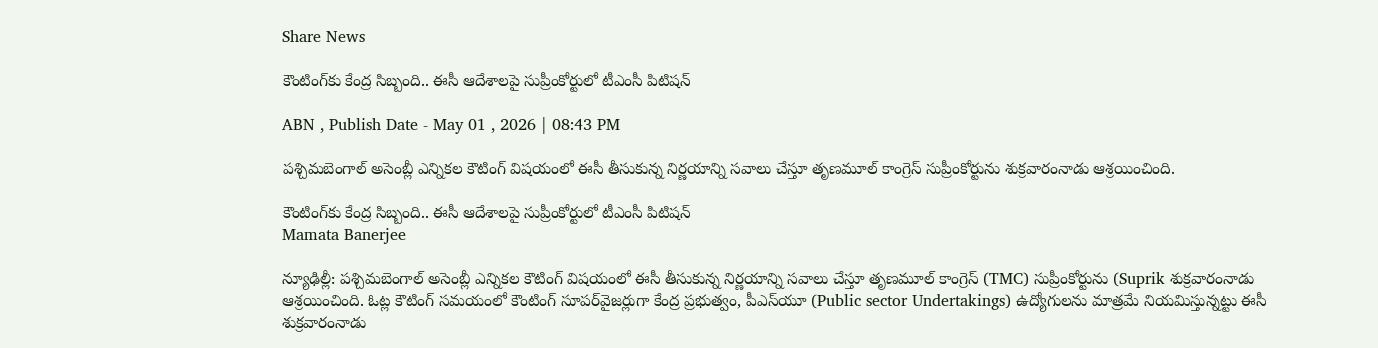Share News

కౌంటింగ్‌కు కేంద్ర సిబ్బంది‌.. ఈసీ ఆదేశాలపై సుప్రీంకోర్టులో టీఎంసీ పిటిషన్

ABN , Publish Date - May 01 , 2026 | 08:43 PM

పశ్చిమబెంగాల్ అసెంబ్లీ ఎన్నికల కౌటింగ్‌ విషయంలో ఈసీ తీసుకున్న నిర్ణయాన్ని సవాలు చేస్తూ తృణమూల్ కాంగ్రెస్ సుప్రీంకోర్టును శుక్రవారంనాడు ఆశ్రయించింది.

కౌంటింగ్‌కు కేంద్ర సిబ్బంది‌.. ఈసీ ఆదేశాలపై సుప్రీంకోర్టులో టీఎంసీ పిటిషన్
Mamata Banerjee

న్యూఢిల్లీ: పశ్చిమబెంగాల్ అసెంబ్లీ ఎన్నికల కౌటింగ్‌ విషయంలో ఈసీ తీసుకున్న నిర్ణయాన్ని సవాలు చేస్తూ తృణమూల్ కాంగ్రెస్ (TMC) సుప్రీంకోర్టును (Suprik శుక్రవారంనాడు ఆశ్రయించింది. ఓట్ల కౌటింగ్ సమయంలో కౌంటింగ్‌ సూపర్‌వైజర్లుగా కేంద్ర ప్రభుత్వం, పీఎస్‌యూ (Public sector Undertakings) ఉద్యోగులను మాత్రమే నియమిస్తున్నట్టు ఈసీ శుక్రవారంనాడు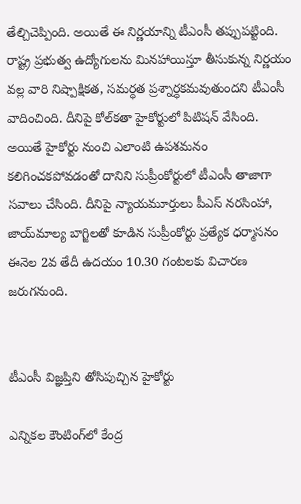తేల్చిచెప్పింది. అయితే ఈ నిర్ణయాన్ని టీఎంసీ తప్పుపట్టింది. రాష్ట్ర ప్రభుత్వ ఉద్యోగులను మినహాయిస్తూ తీసుకున్న నిర్ణయం వల్ల వారి నిష్పాక్షికత, సమర్ధత ప్రశ్నార్ధకమవుతుందని టీఎంసీ వాదించింది. దీనిపై కోల్‌కతా హైకోర్టులో పిటిషన్ వేసింది. అయితే హైకోర్టు నుంచి ఎలాంటి ఉపశమనం కలిగించకపోవడంతో దానిని సుప్రీంకోర్టులో టీఎంసీ తాజాగా సవాలు చేసింది. దీనిపై న్యాయమూర్తులు పీఎస్ నరసింహా, జాయ్‌మాల్య బాగ్జిలతో కూడిన సుప్రీంకోర్టు ప్రత్యేక ధర్మాసనం ఈనెల 2వ తేదీ ఉదయం 10.30 గంటలకు విచారణ జరుగనుంది.


టీఎంసీ విజ్ఞప్తిని తోసిపుచ్చిన హైకోర్టు

ఎన్నికల కౌంటింగ్‌లో కేంద్ర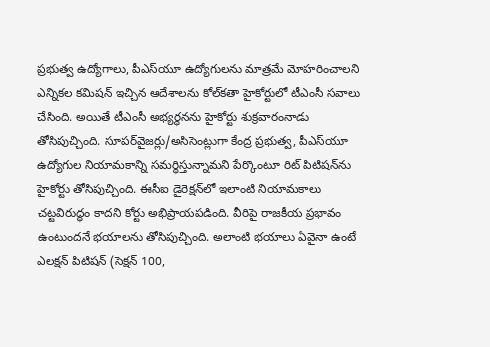ప్రభుత్వ ఉద్యోగాలు, పీఎస్‌యూ ఉద్యోగులను మాత్రమే మోహరించాలని ఎన్నికల కమిషన్ ఇచ్చిన ఆదేశాలను కోల్‌కతా హైకోర్టులో టీఎంసీ సవాలు చేసింది. అయితే టీఎంసీ అభ్యర్థనను హైకోర్టు శుక్రవారంనాడు తోసిపుచ్చింది. సూపర్‌వైజర్లు/అసిసెంట్లుగా కేంద్ర ప్రభుత్వ, పీఎస్‌యూ ఉద్యోగుల నియామకాన్ని సమర్ధిస్తున్నామని పేర్కొంటూ రిట్ పిటిషన్‌ను హైకోర్టు తోసిపుచ్చింది. ఈసీఐ డైరెక్షన్‌లో ఇలాంటి నియామకాలు చట్టవిరుద్ధం కాదని కోర్టు అభిప్రాయపడింది. వీరిపై రాజకీయ ప్రభావం ఉంటుందనే భయాలను తోసిపుచ్చింది. అలాంటి భయాలు ఏవైనా ఉంటే ఎలక్షన్ పిటిషన్ (సెక్షన్ 100,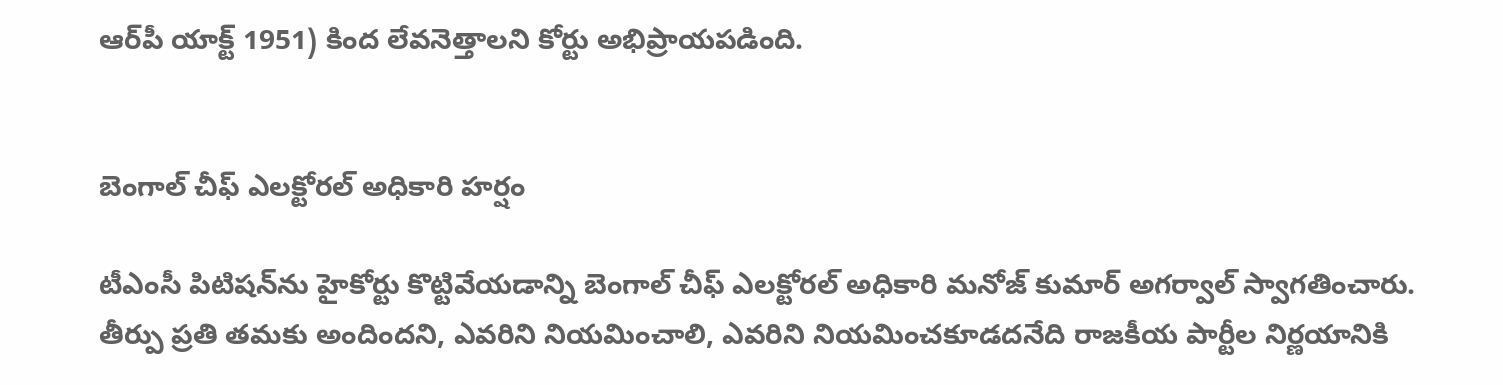ఆర్‌పీ యాక్ట్ 1951) కింద లేవనెత్తాలని కోర్టు అభిప్రాయపడింది.


బెంగాల్ చీఫ్ ఎలక్టోరల్ అధికారి హర్షం

టీఎంసీ పిటిషన్‌ను హైకోర్టు కొట్టివేయడాన్ని బెంగాల్ చీఫ్ ఎలక్టోరల్ అధికారి మనోజ్ కుమార్ అగర్వాల్ స్వాగతించారు. తీర్పు ప్రతి తమకు అందిందని, ఎవరిని నియమించాలి, ఎవరిని నియమించకూడదనేది రాజకీయ పార్టీల నిర్ణయానికి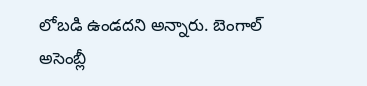లోబడి ఉండదని అన్నారు. బెంగాల్ అసెంబ్లీ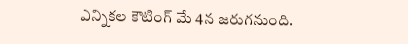ఎన్నికల కౌటింగ్ మే 4న జరుగనుంది.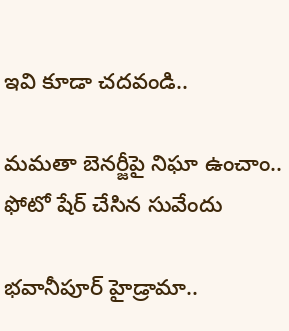ఇవి కూడా చదవండి..

మమతా బెనర్జీపై నిఘా ఉంచాం.. ఫోటో షేర్ చేసిన సువేందు

భవానీపూర్ హైడ్రామా..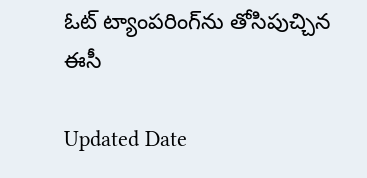ఓట్ ట్యాంపరింగ్‌‌ను తోసిపుచ్చిన ఈసీ

Updated Date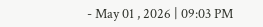- May 01 , 2026 | 09:03 PM